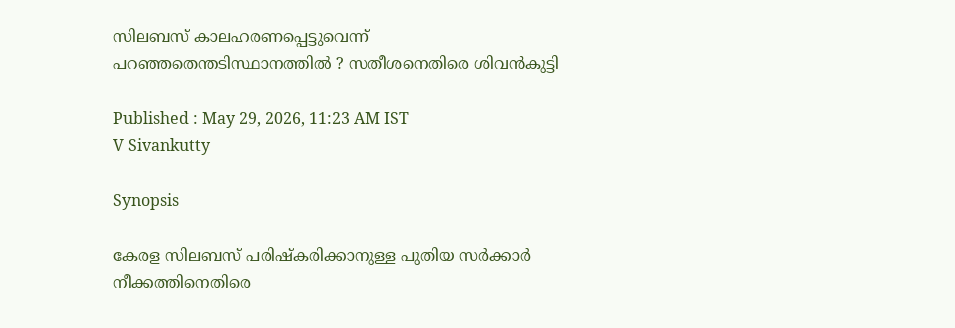സിലബസ് കാലഹരണപ്പെട്ടുവെന്ന് പറഞ്ഞതെന്തടിസ്ഥാനത്തിൽ ? സതീശനെതിരെ ശിവൻകുട്ടി

Published : May 29, 2026, 11:23 AM IST
V Sivankutty

Synopsis

കേരള സിലബസ് പരിഷ്കരിക്കാനുള്ള പുതിയ സർക്കാർ നീക്കത്തിനെതിരെ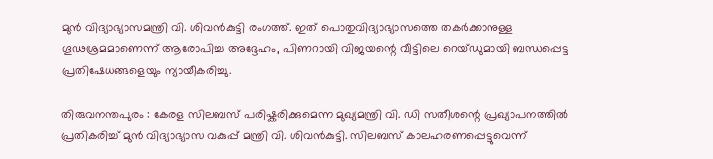മുൻ വിദ്യാഭ്യാസമന്ത്രി വി. ശിവൻകുട്ടി രംഗത്ത്. ഇത് പൊതുവിദ്യാഭ്യാസത്തെ തകർക്കാനുള്ള ഗൂഢശ്രമമാണെന്ന് ആരോപിച്ച അദ്ദേഹം, പിണറായി വിജയന്റെ വീട്ടിലെ റെയ്ഡുമായി ബന്ധപ്പെട്ട പ്രതിഷേധങ്ങളെയും ന്യായീകരിച്ചു.

തിരുവനന്തപുരം : കേരള സിലബസ് പരിഷ്കരിക്കുമെന്ന മുഖ്യമന്ത്രി വി. ഡി സതീശന്റെ പ്രഖ്യാപനത്തിൽ പ്രതികരിച്ച് മുൻ വിദ്യാഭ്യാസ വകുപ്പ് മന്ത്രി വി. ശിവൻകുട്ടി. സിലബസ് കാലഹരണപ്പെട്ടുവെന്ന്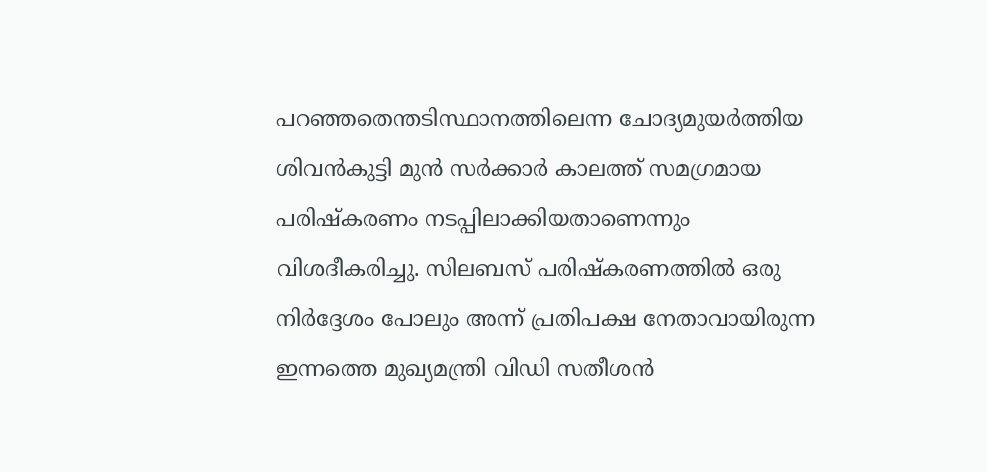പറഞ്ഞതെന്തടിസ്ഥാനത്തിലെന്ന ചോദ്യമുയർത്തിയ ശിവൻകുട്ടി മുൻ സർക്കാർ കാലത്ത് സമഗ്രമായ പരിഷ്കരണം നടപ്പിലാക്കിയതാണെന്നും വിശദീകരിച്ചു. സിലബസ് പരിഷ്കരണത്തിൽ ഒരു നിർദ്ദേശം പോലും അന്ന് പ്രതിപക്ഷ നേതാവായിരുന്ന ഇന്നത്തെ മുഖ്യമന്ത്രി വിഡി സതീശൻ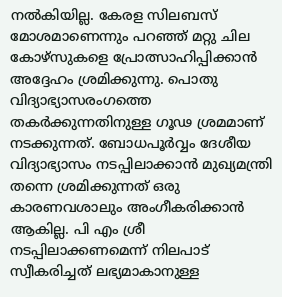നൽകിയില്ല. കേരള സിലബസ് മോശമാണെന്നും പറഞ്ഞ് മറ്റു ചില കോഴ്സുകളെ പ്രോത്സാഹിപ്പിക്കാൻ അദ്ദേഹം ശ്രമിക്കുന്നു. പൊതു വിദ്യാഭ്യാസരംഗത്തെ തകർക്കുന്നതിനുള്ള ഗൂഢ ശ്രമമാണ് നടക്കുന്നത്. ബോധപൂർവ്വം ദേശീയ വിദ്യാഭ്യാസം നടപ്പിലാക്കാൻ മുഖ്യമന്ത്രി തന്നെ ശ്രമിക്കുന്നത് ഒരു കാരണവശാലും അംഗീകരിക്കാൻ ആകില്ല. പി എം ശ്രീ നടപ്പിലാക്കണമെന്ന് നിലപാട് സ്വീകരിച്ചത് ലഭ്യമാകാനുള്ള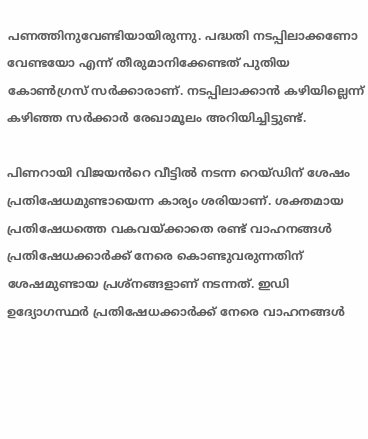പണത്തിനുവേണ്ടിയായിരുന്നു. പദ്ധതി നടപ്പിലാക്കണോ വേണ്ടയോ എന്ന് തീരുമാനിക്കേണ്ടത് പുതിയ കോൺഗ്രസ് സർക്കാരാണ്. നടപ്പിലാക്കാൻ കഴിയില്ലെന്ന് കഴിഞ്ഞ സർക്കാർ രേഖാമൂലം അറിയിച്ചിട്ടുണ്ട്.

പിണറായി വിജയൻറെ വീട്ടിൽ നടന്ന റെയ്ഡിന് ശേഷം പ്രതിഷേധമുണ്ടായെന്ന കാര്യം ശരിയാണ്. ശക്തമായ പ്രതിഷേധത്തെ വകവയ്ക്കാതെ രണ്ട് വാഹനങ്ങൾ പ്രതിഷേധക്കാർക്ക് നേരെ കൊണ്ടുവരുന്നതിന് ശേഷമുണ്ടായ പ്രശ്നങ്ങളാണ് നടന്നത്. ഇഡി ഉദ്യോഗസ്ഥർ പ്രതിഷേധക്കാർക്ക് നേരെ വാഹനങ്ങൾ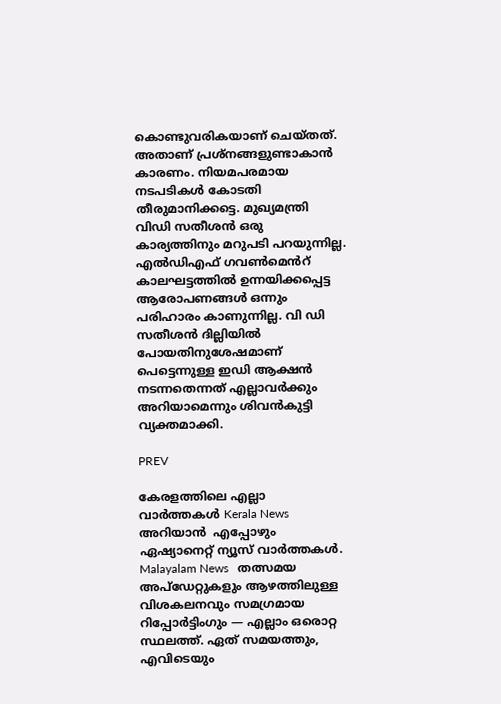കൊണ്ടുവരികയാണ് ചെയ്തത്. അതാണ് പ്രശ്നങ്ങളുണ്ടാകാൻ കാരണം. നിയമപരമായ നടപടികൾ കോടതി തീരുമാനിക്കട്ടെ. മുഖ്യമന്ത്രി വിഡി സതീശൻ ഒരു കാര്യത്തിനും മറുപടി പറയുന്നില്ല. എൽഡിഎഫ് ഗവൺമെൻറ് കാലഘട്ടത്തിൽ ഉന്നയിക്കപ്പെട്ട ആരോപണങ്ങൾ ഒന്നും പരിഹാരം കാണുന്നില്ല. വി ഡി സതീശൻ ദില്ലിയിൽ പോയതിനുശേഷമാണ് പെട്ടെന്നുള്ള ഇഡി ആക്ഷൻ നടന്നതെന്നത് എല്ലാവർക്കും അറിയാമെന്നും ശിവൻകുട്ടി വ്യക്തമാക്കി.

PREV

കേരളത്തിലെ എല്ലാ വാർത്തകൾ Kerala News അറിയാൻ  എപ്പോഴും ഏഷ്യാനെറ്റ് ന്യൂസ് വാർത്തകൾ.  Malayalam News   തത്സമയ അപ്‌ഡേറ്റുകളും ആഴത്തിലുള്ള വിശകലനവും സമഗ്രമായ റിപ്പോർട്ടിംഗും — എല്ലാം ഒരൊറ്റ സ്ഥലത്ത്. ഏത് സമയത്തും, എവിടെയും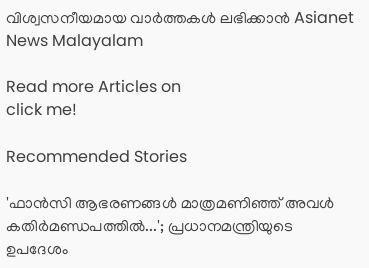വിശ്വസനീയമായ വാർത്തകൾ ലഭിക്കാൻ Asianet News Malayalam

Read more Articles on
click me!

Recommended Stories

'ഫാൻസി ആഭരണങ്ങൾ മാത്രമണിഞ്ഞ് അവൾ കതിർമണ്ഡപത്തിൽ...'; പ്രധാനമന്ത്രിയുടെ ഉപദേശം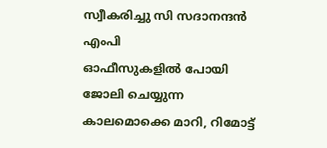സ്വീകരിച്ചു സി സദാനന്ദൻ എംപി
ഓഫീസുകളിൽ പോയി ജോലി ചെയ്യുന്ന കാലമൊക്കെ മാറി, റിമോട്ട്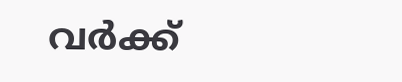വര്‍ക്ക്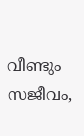വീണ്ടും സജീവം,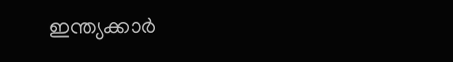ഇന്ത്യക്കാര്‍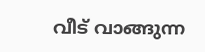വീട് വാങ്ങുന്ന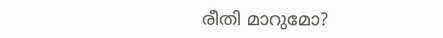രീതി മാറുമോ?